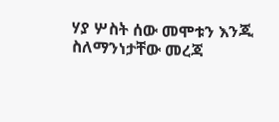ሃያ ሦስት ሰው መሞቱን እንጂ ስለማንነታቸው መረጃ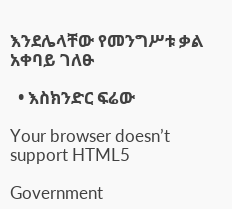እንደሌላቸው የመንግሥቱ ቃል አቀባይ ገለፁ

  • እስክንድር ፍሬው

Your browser doesn’t support HTML5

Government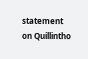statement on Quillintho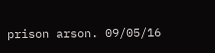prison arson. 09/05/16